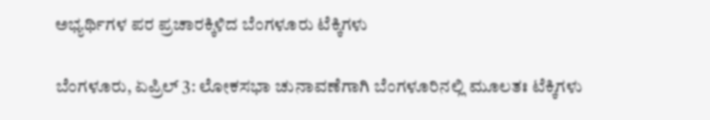ಅಭ್ಯರ್ಥಿಗಳ ಪರ ಪ್ರಚಾರಕ್ಕಿಳಿದ ಬೆಂಗಳೂರು ಟೆಕ್ಕಿಗಳು

ಬೆಂಗಳೂರು, ಏಪ್ರಿಲ್ 3: ಲೋಕಸಭಾ ಚುನಾವಣೆಗಾಗಿ ಬೆಂಗಳೂರಿನಲ್ಲಿ ಮೂಲತಃ ಟೆಕ್ಕಿಗಳು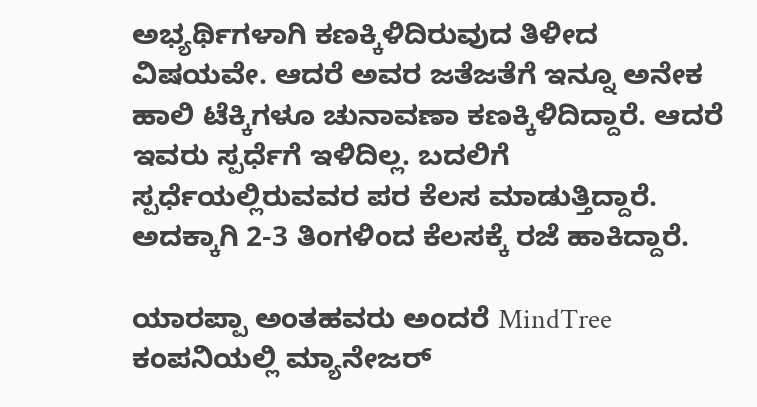ಅಭ್ಯರ್ಥಿಗಳಾಗಿ ಕಣಕ್ಕಿಳಿದಿರುವುದ ತಿಳೀದ ವಿಷಯವೇ. ಆದರೆ ಅವರ ಜತೆಜತೆಗೆ ಇನ್ನೂ ಅನೇಕ ಹಾಲಿ ಟೆಕ್ಕಿಗಳೂ ಚುನಾವಣಾ ಕಣಕ್ಕಿಳಿದಿದ್ದಾರೆ. ಆದರೆ ಇವರು ಸ್ಪರ್ಧೆಗೆ ಇಳಿದಿಲ್ಲ. ಬದಲಿಗೆ ಸ್ಪರ್ಧೆಯಲ್ಲಿರುವವರ ಪರ ಕೆಲಸ ಮಾಡುತ್ತಿದ್ದಾರೆ. ಅದಕ್ಕಾಗಿ 2-3 ತಿಂಗಳಿಂದ ಕೆಲಸಕ್ಕೆ ರಜೆ ಹಾಕಿದ್ದಾರೆ.

ಯಾರಪ್ಪಾ ಅಂತಹವರು ಅಂದರೆ MindTree ಕಂಪನಿಯಲ್ಲಿ ಮ್ಯಾನೇಜರ್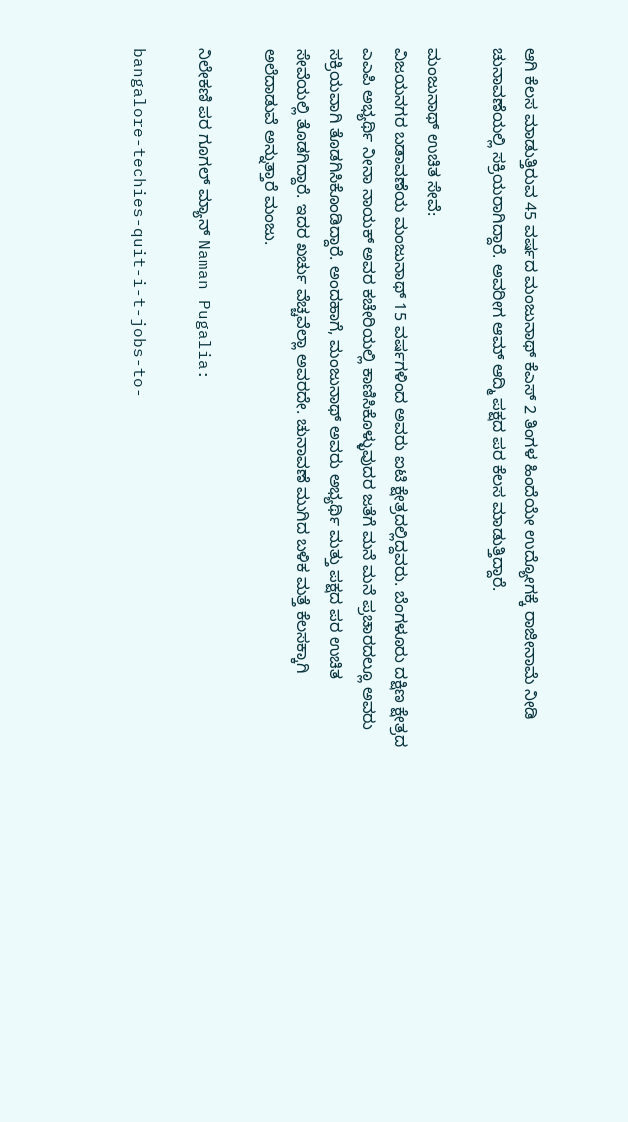ಆಗಿ ಕೆಲಸ ಮಾಡುತ್ತಿರುವ 45 ವರ್ಷದ ಮಂಜುನಾಥ್ ಕೆಎಸ್ 2 ತಿಂಗಳ ಹಿಂದೆಯೇ ಉದ್ಯೋಗಕ್ಕೆ ರಾಜೀನಾಮೆ ನೀಡಿ ಚುನಾವಣೆಯಲ್ಲಿ ಸಕ್ರಿಯರಾಗಿದ್ದಾರೆ. ಅವರೀಗ ಆಮ್ ಆದ್ಮಿ ಪಕ್ಷದ ಪರ ಕೆಲಸ ಮಾಡುತ್ತಿದ್ದಾರೆ.

ಮಂಜುನಾಥ್ ಉಚಿತ ಸೇವೆ:
ವಿಜಯನಗರ ಬಡಾವಣೆಯ ಮಂಜುನಾಥ್ 15 ವರ್ಷಗಳಿಂದ ಅವರು ಐಟಿ ಕ್ಷೇತ್ರದಲ್ಲಿದ್ದವರು. ಬೆಂಗಳೂರು ದಕ್ಷಿಣ ಕ್ಷೇತ್ರದ ಎಎಪಿ ಅಭ್ಯರ್ಥಿ ನೀನಾ ನಾಯಕ್ ಅವರ ಕಚೇರಿಯಲ್ಲಿ ಕಾಣಿಸಿಕೊಳ್ಳುವುದರ ಜತೆಗೆ ಮನೆ ಮನೆ ಪ್ರಚಾರದಲ್ಲೂ ಅವರು ಸಕ್ರಿಯವಾಗಿ ತೊಡಗಿಸಿಕೊಂಡಿದ್ದಾರೆ. ಅಂದಹಾಗೆ, ಮಂಜುನಾಥ್ ಅವರು ಅಭ್ಯರ್ಥಿ ಮತ್ತು ಪಕ್ಷದ ಪರ ಉಚಿತ ಸೇವೆಯಲ್ಲಿ ತೊಡಗಿದ್ದಾರೆ. ಇದರ ಖರ್ಚು ವೆಚ್ಚವೆಲ್ಲಾ ಅವರದೇ. ಚುನಾವಣೆ ಮುಗಿದ ಬಳಿಕ ಮತ್ತೆ ಕೆಲಸಕ್ಕಾಗಿ ಅಲೆದಾಡುವೆ ಅನ್ನುತ್ತಾರೆ ಮಂಜು.

ನಿಲೇಕಣಿ ಪರ ಗೂಗಲ್ ಮ್ಯಾನ್ Naman Pugalia:

bangalore-techies-quit-i-t-jobs-to-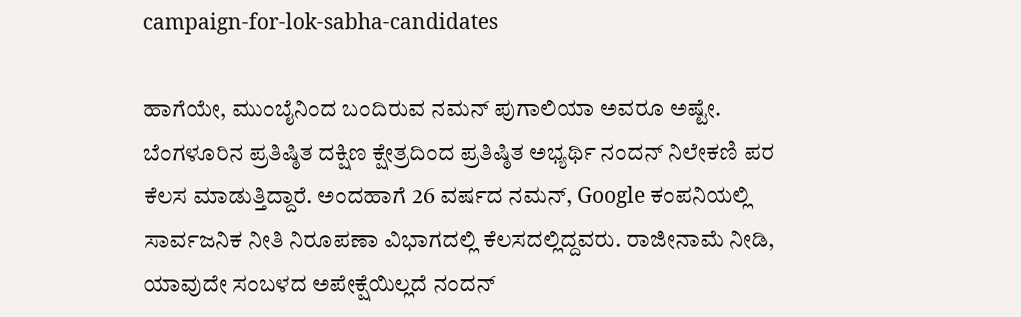campaign-for-lok-sabha-candidates

ಹಾಗೆಯೇ, ಮುಂಬೈನಿಂದ ಬಂದಿರುವ ನಮನ್ ಪುಗಾಲಿಯಾ ಅವರೂ ಅಷ್ಟೇ. ಬೆಂಗಳೂರಿನ ಪ್ರತಿಷ್ಠಿತ ದಕ್ಷಿಣ ಕ್ಷೇತ್ರದಿಂದ ಪ್ರತಿಷ್ಠಿತ ಅಭ್ಯರ್ಥಿ ನಂದನ್ ನಿಲೇಕಣಿ ಪರ ಕೆಲಸ ಮಾಡುತ್ತಿದ್ದಾರೆ. ಅಂದಹಾಗೆ 26 ವರ್ಷದ ನಮನ್, Google ಕಂಪನಿಯಲ್ಲಿ ಸಾರ್ವಜನಿಕ ನೀತಿ ನಿರೂಪಣಾ ವಿಭಾಗದಲ್ಲಿ ಕೆಲಸದಲ್ಲಿದ್ದವರು. ರಾಜೀನಾಮೆ ನೀಡಿ, ಯಾವುದೇ ಸಂಬಳದ ಅಪೇಕ್ಷೆಯಿಲ್ಲದೆ ನಂದನ್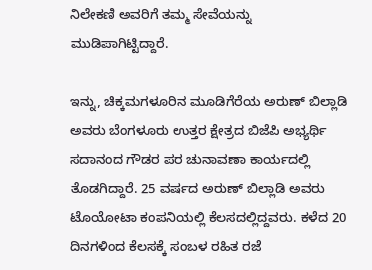ನಿಲೇಕಣಿ ಅವರಿಗೆ ತಮ್ಮ ಸೇವೆಯನ್ನು ಮುಡಿಪಾಗಿಟ್ಟಿದ್ದಾರೆ.

ಇನ್ನು, ಚಿಕ್ಕಮಗಳೂರಿನ ಮೂಡಿಗೆರೆಯ ಅರುಣ್ ಬಿಲ್ಲಾಡಿ ಅವರು ಬೆಂಗಳೂರು ಉತ್ತರ ಕ್ಷೇತ್ರದ ಬಿಜೆಪಿ ಅಭ್ಯರ್ಥಿ ಸದಾನಂದ ಗೌಡರ ಪರ ಚುನಾವಣಾ ಕಾರ್ಯದಲ್ಲಿ ತೊಡಗಿದ್ದಾರೆ. 25 ವರ್ಷದ ಅರುಣ್ ಬಿಲ್ಲಾಡಿ ಅವರು ಟೊಯೋಟಾ ಕಂಪನಿಯಲ್ಲಿ ಕೆಲಸದಲ್ಲಿದ್ದವರು. ಕಳೆದ 20 ದಿನಗಳಿಂದ ಕೆಲಸಕ್ಕೆ ಸಂಬಳ ರಹಿತ ರಜೆ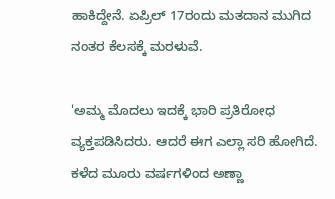ಹಾಕಿದ್ದೇನೆ. ಏಪ್ರಿಲ್ 17ರಂದು ಮತದಾನ ಮುಗಿದ ನಂತರ ಕೆಲಸಕ್ಕೆ ಮರಳುವೆ.

'ಅಮ್ಮ ಮೊದಲು ಇದಕ್ಕೆ ಭಾರಿ ಪ್ರತಿರೋಧ ವ್ಯಕ್ತಪಡಿಸಿದರು. ಆದರೆ ಈಗ ಎಲ್ಲಾ ಸರಿ ಹೋಗಿದೆ. ಕಳೆದ ಮೂರು ವರ್ಷಗಳಿಂದ ಅಣ್ಣಾ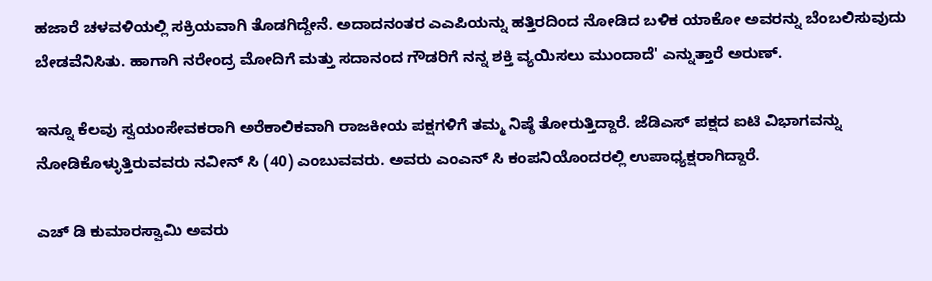ಹಜಾರೆ ಚಳವಳಿಯಲ್ಲಿ ಸಕ್ರಿಯವಾಗಿ ತೊಡಗಿದ್ದೇನೆ. ಅದಾದನಂತರ ಎಎಪಿಯನ್ನು ಹತ್ತಿರದಿಂದ ನೋಡಿದ ಬಳಿಕ ಯಾಕೋ ಅವರನ್ನು ಬೆಂಬಲಿಸುವುದು ಬೇಡವೆನಿಸಿತು. ಹಾಗಾಗಿ ನರೇಂದ್ರ ಮೋದಿಗೆ ಮತ್ತು ಸದಾನಂದ ಗೌಡರಿಗೆ ನನ್ನ ಶಕ್ತಿ ವ್ಯಯಿಸಲು ಮುಂದಾದೆ' ಎನ್ನುತ್ತಾರೆ ಅರುಣ್.

ಇನ್ನೂ ಕೆಲವು ಸ್ವಯಂಸೇವಕರಾಗಿ ಅರೆಕಾಲಿಕವಾಗಿ ರಾಜಕೀಯ ಪಕ್ಷಗಳಿಗೆ ತಮ್ಮ ನಿಷ್ಠೆ ತೋರುತ್ತಿದ್ದಾರೆ. ಜೆಡಿಎಸ್ ಪಕ್ಷದ ಐಟಿ ವಿಭಾಗವನ್ನು ನೋಡಿಕೊಳ್ಳುತ್ತಿರುವವರು ನವೀನ್ ಸಿ (40) ಎಂಬುವವರು. ಅವರು ಎಂಎನ್ ಸಿ ಕಂಪನಿಯೊಂದರಲ್ಲಿ ಉಪಾಧ್ಯಕ್ಷರಾಗಿದ್ದಾರೆ.

ಎಚ್ ಡಿ ಕುಮಾರಸ್ವಾಮಿ ಅವರು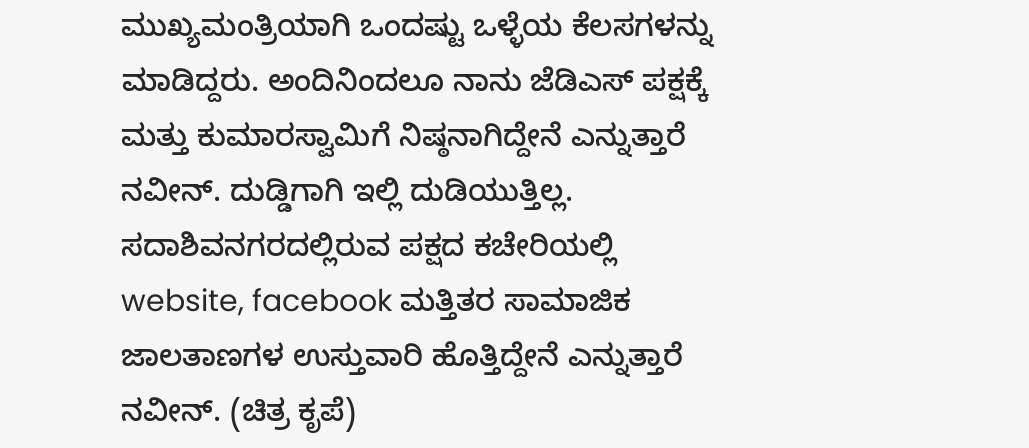ಮುಖ್ಯಮಂತ್ರಿಯಾಗಿ ಒಂದಷ್ಟು ಒಳ್ಳೆಯ ಕೆಲಸಗಳನ್ನು ಮಾಡಿದ್ದರು. ಅಂದಿನಿಂದಲೂ ನಾನು ಜೆಡಿಎಸ್ ಪಕ್ಷಕ್ಕೆ ಮತ್ತು ಕುಮಾರಸ್ವಾಮಿಗೆ ನಿಷ್ಠನಾಗಿದ್ದೇನೆ ಎನ್ನುತ್ತಾರೆ ನವೀನ್. ದುಡ್ಡಿಗಾಗಿ ಇಲ್ಲಿ ದುಡಿಯುತ್ತಿಲ್ಲ. ಸದಾಶಿವನಗರದಲ್ಲಿರುವ ಪಕ್ಷದ ಕಚೇರಿಯಲ್ಲಿ website, facebook ಮತ್ತಿತರ ಸಾಮಾಜಿಕ ಜಾಲತಾಣಗಳ ಉಸ್ತುವಾರಿ ಹೊತ್ತಿದ್ದೇನೆ ಎನ್ನುತ್ತಾರೆ ನವೀನ್. (ಚಿತ್ರ ಕೃಪೆ)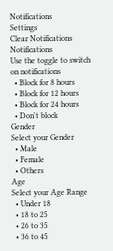Notifications
Settings
Clear Notifications
Notifications
Use the toggle to switch on notifications
  • Block for 8 hours
  • Block for 12 hours
  • Block for 24 hours
  • Don't block
Gender
Select your Gender
  • Male
  • Female
  • Others
Age
Select your Age Range
  • Under 18
  • 18 to 25
  • 26 to 35
  • 36 to 45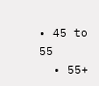• 45 to 55
  • 55+